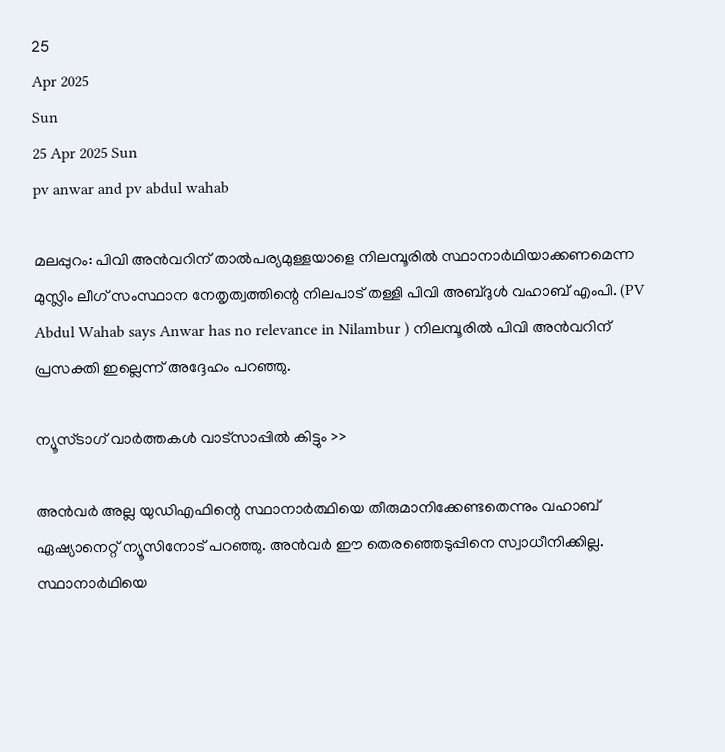25
Apr 2025
Sun
25 Apr 2025 Sun
pv anwar and pv abdul wahab

മലപ്പുറം: പിവി അന്‍വറിന് താല്‍പര്യമുള്ളയാളെ നിലമ്പൂരില്‍ സ്ഥാനാര്‍ഥിയാക്കണമെന്ന മുസ്ലിം ലീഗ് സംസ്ഥാന നേതൃത്വത്തിന്റെ നിലപാട് തള്ളി പിവി അബ്ദുള്‍ വഹാബ് എംപി. (PV Abdul Wahab says Anwar has no relevance in Nilambur ) നിലമ്പൂരില്‍ പിവി അന്‍വറിന് പ്രസക്തി ഇല്ലെന്ന് അദ്ദേഹം പറഞ്ഞു.

ന്യൂസ്ടാഗ് വാര്‍ത്തകള്‍ വാട്‌സാപ്പില്‍ കിട്ടും >>

അന്‍വര്‍ അല്ല യുഡിഎഫിന്റെ സ്ഥാനാര്‍ത്ഥിയെ തീരുമാനിക്കേണ്ടതെന്നും വഹാബ് ഏഷ്യാനെറ്റ് ന്യൂസിനോട് പറഞ്ഞു. അന്‍വര്‍ ഈ തെരഞ്ഞെടുപ്പിനെ സ്വാധീനിക്കില്ല. സ്ഥാനാര്‍ഥിയെ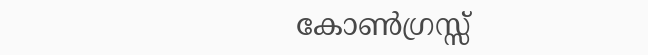കോണ്‍ഗ്രസ്സ്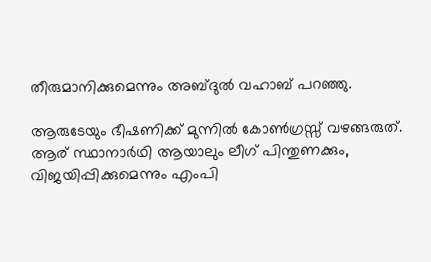തീരുമാനിക്കുമെന്നും അബ്ദുല്‍ വഹാബ് പറഞ്ഞു.

ആരുടേയും ഭീഷണിക്ക് മുന്നില്‍ കോണ്‍ഗ്രസ്സ് വഴങ്ങരുത്. ആര് സ്ഥാനാര്‍ഥി ആയാലും ലീഗ് പിന്തുണക്കും, വിജയിപ്പിക്കുമെന്നും എംപി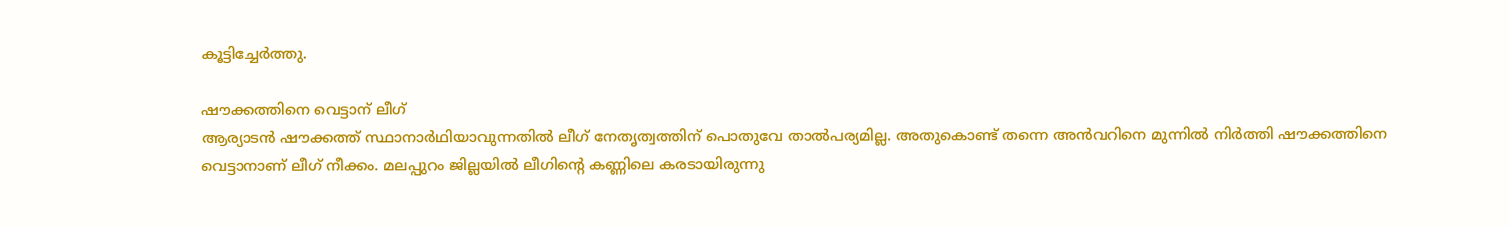കൂട്ടിച്ചേര്‍ത്തു.

ഷൗക്കത്തിനെ വെട്ടാന് ലീഗ്
ആര്യാടന്‍ ഷൗക്കത്ത് സ്ഥാനാര്‍ഥിയാവുന്നതില്‍ ലീഗ് നേതൃത്വത്തിന് പൊതുവേ താല്‍പര്യമില്ല. അതുകൊണ്ട് തന്നെ അന്‍വറിനെ മുന്നില്‍ നിര്‍ത്തി ഷൗക്കത്തിനെ വെട്ടാനാണ് ലീഗ് നീക്കം. മലപ്പുറം ജില്ലയില്‍ ലീഗിന്റെ കണ്ണിലെ കരടായിരുന്നു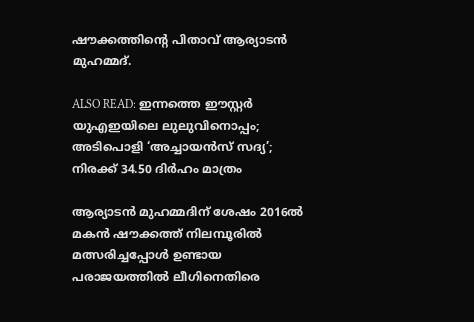ഷൗക്കത്തിന്റെ പിതാവ് ആര്യാടന്‍ മുഹമ്മദ്.

ALSO READ: ഇന്നത്തെ ഈസ്റ്റര്‍ യുഎഇയിലെ ലുലുവിനൊപ്പം; അടിപൊളി ‘അച്ചായന്‍സ് സദ്യ’; നിരക്ക് 34.50 ദിര്‍ഹം മാത്രം

ആര്യാടന്‍ മുഹമ്മദിന് ശേഷം 2016ല്‍ മകന്‍ ഷൗക്കത്ത് നിലമ്പൂരില്‍ മത്സരിച്ചപ്പോള്‍ ഉണ്ടായ പരാജയത്തില്‍ ലീഗിനെതിരെ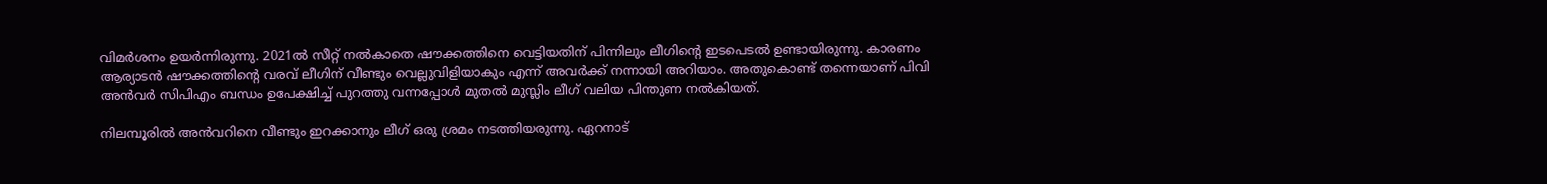വിമര്‍ശനം ഉയര്‍ന്നിരുന്നു. 2021ല്‍ സീറ്റ് നല്‍കാതെ ഷൗക്കത്തിനെ വെട്ടിയതിന് പിന്നിലും ലീഗിന്റെ ഇടപെടല്‍ ഉണ്ടായിരുന്നു. കാരണം ആര്യാടന്‍ ഷൗക്കത്തിന്റെ വരവ് ലീഗിന് വീണ്ടും വെല്ലുവിളിയാകും എന്ന് അവര്‍ക്ക് നന്നായി അറിയാം. അതുകൊണ്ട് തന്നെയാണ് പിവി അന്‍വര്‍ സിപിഎം ബന്ധം ഉപേക്ഷിച്ച് പുറത്തു വന്നപ്പോള്‍ മുതല്‍ മുസ്ലിം ലീഗ് വലിയ പിന്തുണ നല്‍കിയത്.

നിലമ്പൂരില്‍ അന്‍വറിനെ വീണ്ടും ഇറക്കാനും ലീഗ് ഒരു ശ്രമം നടത്തിയരുന്നു. ഏറനാട്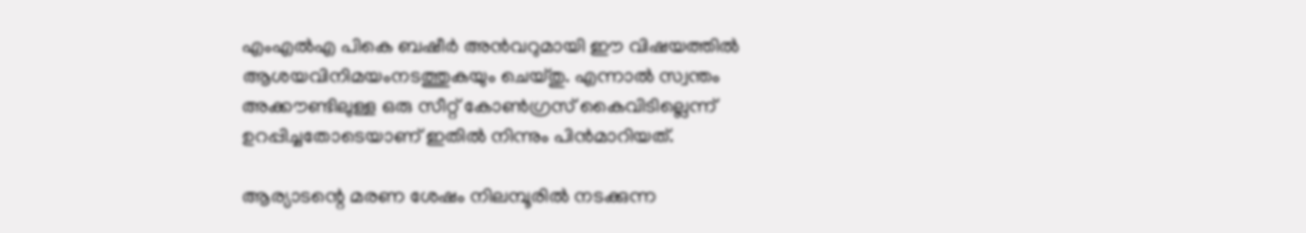എംഎല്‍എ പികെ ബഷീര്‍ അന്‍വറുമായി ഈ വിഷയത്തില്‍ ആശയവിനിമയംനടത്തുകയും ചെയ്തു. എന്നാല്‍ സ്വന്തം അക്കൗണ്ടിലുള്ള ഒരു സീറ്റ് കോണ്‍ഗ്രസ് കൈവിടില്ലെന്ന് ഉറപ്പിച്ചതോടെയാണ് ഇതില്‍ നിന്നും പിന്‍മാറിയത്.

ആര്യാടന്റെ മരണ ശേഷം നിലമ്പൂരില്‍ നടക്കുന്ന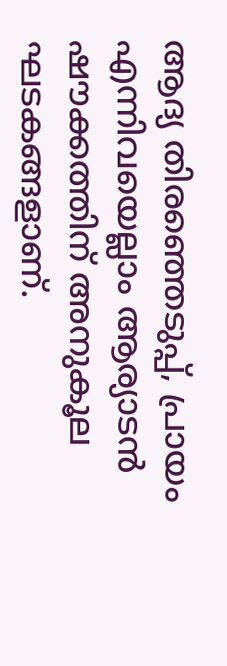ആദ്യ തിരഞ്ഞെടുപ്പ്, പ്രായം എന്നിവയെല്ലാം ആര്യാടന്‍ ഷൗക്കത്തിന് അനുകൂല ഘടകങ്ങളാണ്.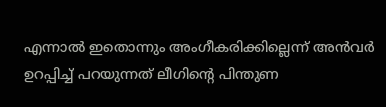എന്നാല്‍ ഇതൊന്നും അംഗീകരിക്കില്ലെന്ന് അന്‍വര്‍ ഉറപ്പിച്ച് പറയുന്നത് ലീഗിന്റെ പിന്തുണ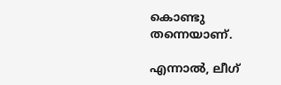കൊണ്ടു തന്നെയാണ്.

എന്നാല്‍, ലീഗ്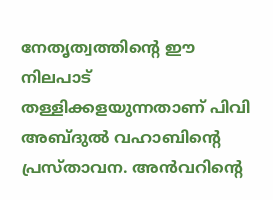നേതൃത്വത്തിന്റെ ഈ നിലപാട് തള്ളിക്കളയുന്നതാണ് പിവി അബ്ദുല്‍ വഹാബിന്റെ പ്രസ്താവന. അന്‍വറിന്റെ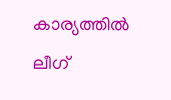കാര്യത്തില്‍ ലീഗ്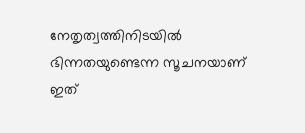നേതൃത്വത്തിനിടയില്‍ ഭിന്നതയുണ്ടെന്ന സൂചനയാണ് ഇത്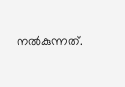നല്‍കുന്നത്.